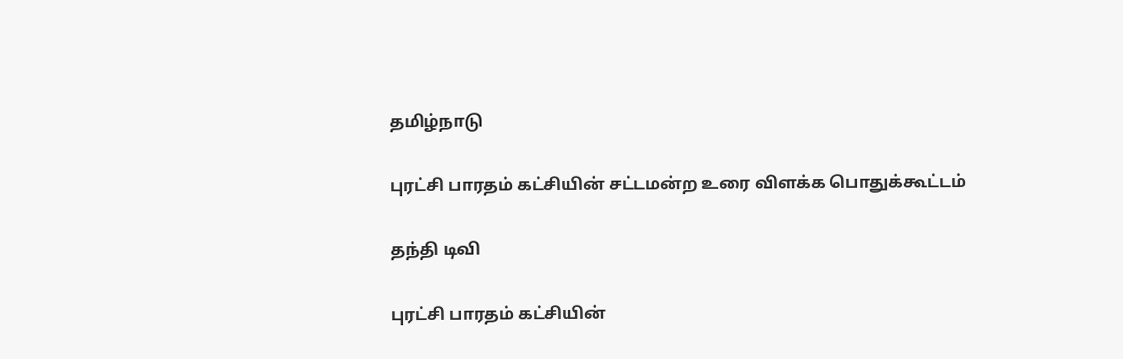தமிழ்நாடு

புரட்சி பாரதம் கட்சியின் சட்டமன்ற உரை விளக்க பொதுக்கூட்டம்

தந்தி டிவி

புரட்சி பாரதம் கட்சியின்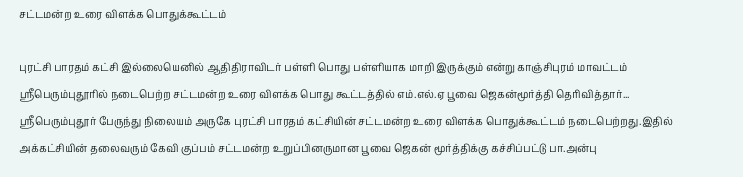சட்டமன்ற உரை விளக்க பொதுக்கூட்டம்

புரட்சி பாரதம் கட்சி இல்லையெனில் ஆதிதிராவிடர் பள்ளி பொது பள்ளியாக மாறி இருக்கும் என்று காஞ்சிபுரம் மாவட்டம் ஸ்ரீபெரும்புதூரில் நடைபெற்ற சட்டமன்ற உரை விளக்க பொது கூட்டத்தில் எம்.எல்.ஏ பூவை ஜெகன்மூர்த்தி தெரிவித்தார்... ஸ்ரீபெரும்புதூர் பேருந்து நிலையம் அருகே புரட்சி பாரதம் கட்சியின் சட்டமன்ற உரை விளக்க பொதுக்கூட்டம் நடைபெற்றது.இதில் அக்கட்சியின் தலைவரும் கேவி குப்பம் சட்டமன்ற உறுப்பினருமான பூவை ஜெகன் மூர்த்திக்கு கச்சிப்பட்டு பா.அன்பு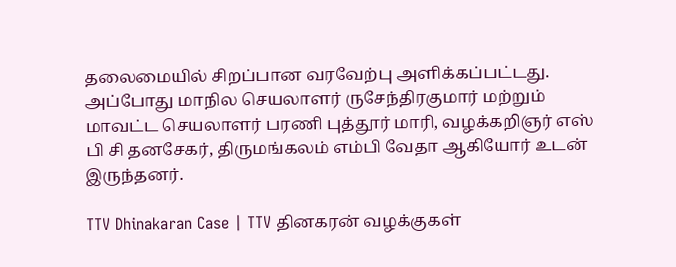தலைமையில் சிறப்பான வரவேற்பு அளிக்கப்பட்டது. அப்போது மாநில செயலாளர் ருசேந்திரகுமார் மற்றும் மாவட்ட செயலாளர் பரணி புத்தூர் மாரி, வழக்கறிஞர் எஸ் பி சி தனசேகர், திருமங்கலம் எம்பி வேதா ஆகியோர் உடன் இருந்தனர்.

TTV Dhinakaran Case | TTV தினகரன் வழக்குகள்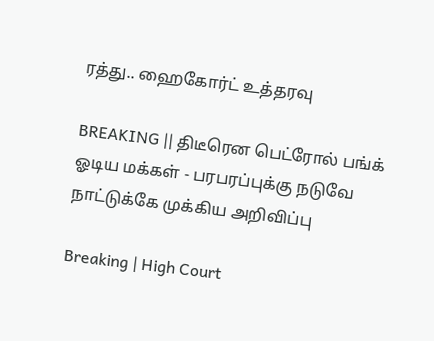ரத்து.. ஹைகோர்ட் உத்தரவு

BREAKING || திடீரென பெட்ரோல் பங்க் ஓடிய மக்கள் - பரபரப்புக்கு நடுவே நாட்டுக்கே முக்கிய அறிவிப்பு

Breaking | High Court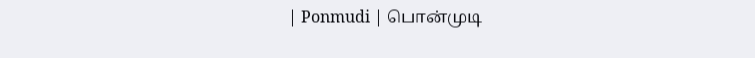| Ponmudi | பொன்முடி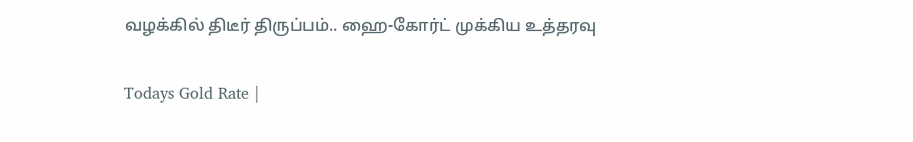வழக்கில் திடீர் திருப்பம்.. ஹை-கோர்ட் முக்கிய உத்தரவு

Todays Gold Rate |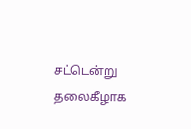சட்டென்று தலைகீழாக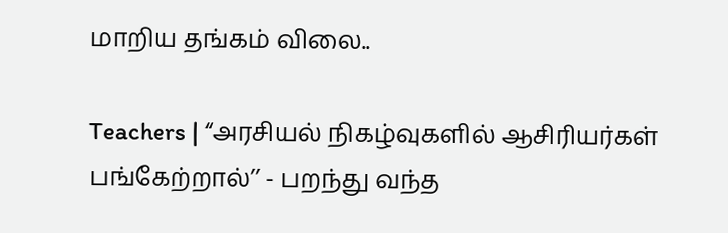மாறிய தங்கம் விலை..

Teachers | “அரசியல் நிகழ்வுகளில் ஆசிரியர்கள் பங்கேற்றால்’’ - பறந்து வந்த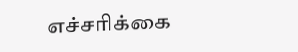எச்சரிக்கை